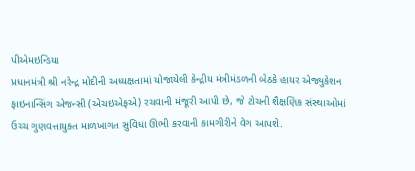પીએમઇન્ડિયા
પ્રધાનમંત્રી શ્રી નરેન્દ્ર મોદીની અધ્યક્ષતામાં યોજાયેલી કેન્દ્રીય મંત્રીમંડળની બેઠકે હાયર એજ્યુકેશન ફાઇનાન્સિંગ એજન્સી (એચઇએફએ) રચવાની મંજૂરી આપી છે, જે ટોચની શૈક્ષણિક સંસ્થાઓમાં ઉચ્ચ ગુણવત્તાયુક્ત માળખાગત સુવિધા ઊભી કરવાની કામગીરીને વેગ આપશે.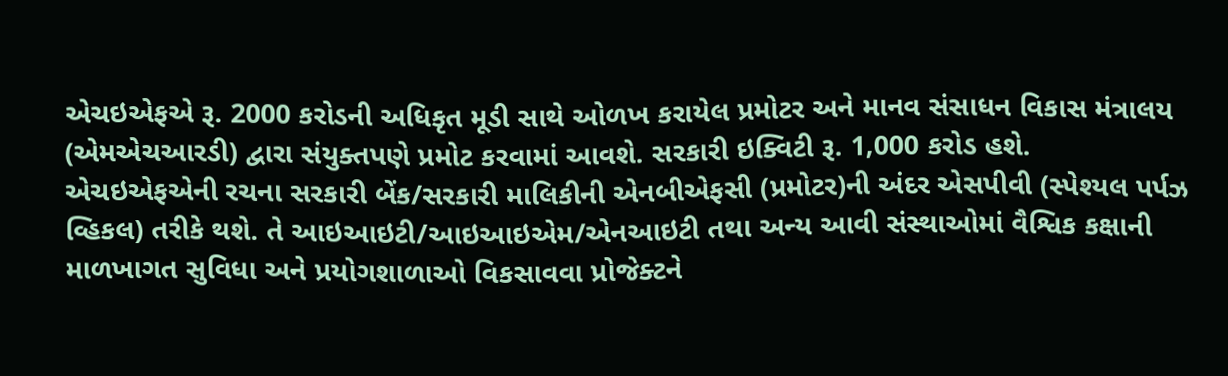એચઇએફએ રૂ. 2000 કરોડની અધિકૃત મૂડી સાથે ઓળખ કરાયેલ પ્રમોટર અને માનવ સંસાધન વિકાસ મંત્રાલય (એમએચઆરડી) દ્વારા સંયુક્તપણે પ્રમોટ કરવામાં આવશે. સરકારી ઇક્વિટી રૂ. 1,000 કરોડ હશે.
એચઇએફએની રચના સરકારી બેંક/સરકારી માલિકીની એનબીએફસી (પ્રમોટર)ની અંદર એસપીવી (સ્પેશ્યલ પર્પઝ વ્હિકલ) તરીકે થશે. તે આઇઆઇટી/આઇઆઇએમ/એનઆઇટી તથા અન્ય આવી સંસ્થાઓમાં વૈશ્વિક કક્ષાની માળખાગત સુવિધા અને પ્રયોગશાળાઓ વિકસાવવા પ્રોજેક્ટને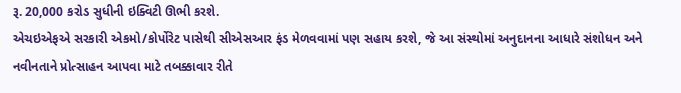રૂ. 20,000 કરોડ સુધીની ઇક્વિટી ઊભી કરશે.
એચઇએફએ સરકારી એકમો/કોર્પોરેટ પાસેથી સીએસઆર ફંડ મેળવવામાં પણ સહાય કરશે, જે આ સંસ્થોમાં અનુદાનના આધારે સંશોધન અને નવીનતાને પ્રોત્સાહન આપવા માટે તબક્કાવાર રીતે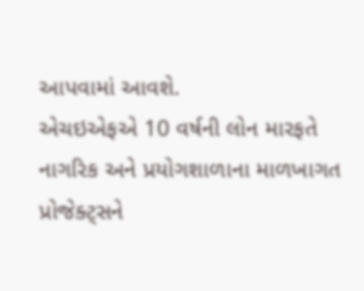આપવામાં આવશે.
એચઇએફએ 10 વર્ષની લોન મારફતે નાગરિક અને પ્રયોગશાળાના માળખાગત પ્રોજેક્ટ્સને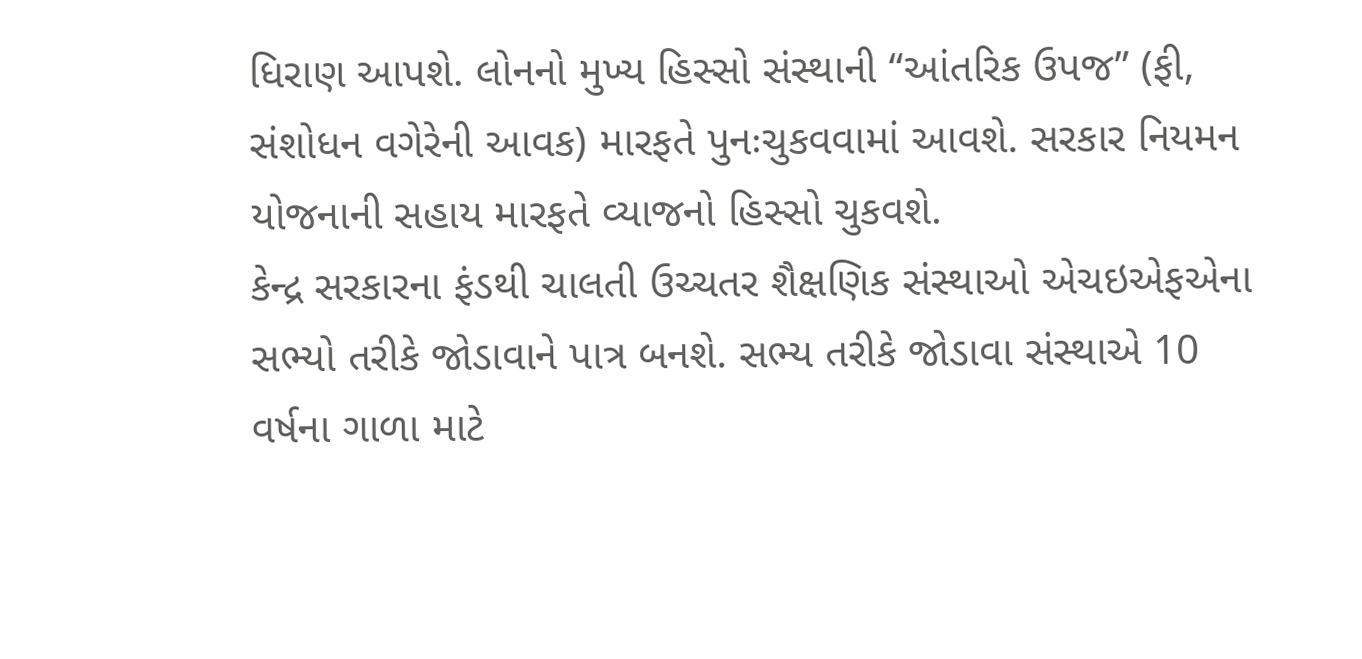ધિરાણ આપશે. લોનનો મુખ્ય હિસ્સો સંસ્થાની “આંતરિક ઉપજ” (ફી, સંશોધન વગેરેની આવક) મારફતે પુનઃચુકવવામાં આવશે. સરકાર નિયમન યોજનાની સહાય મારફતે વ્યાજનો હિસ્સો ચુકવશે.
કેન્દ્ર સરકારના ફંડથી ચાલતી ઉચ્ચતર શૈક્ષણિક સંસ્થાઓ એચઇએફએના સભ્યો તરીકે જોડાવાને પાત્ર બનશે. સભ્ય તરીકે જોડાવા સંસ્થાએ 10 વર્ષના ગાળા માટે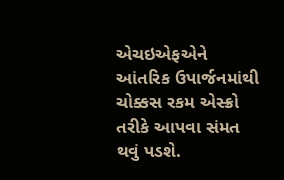એચઇએફએને આંતરિક ઉપાર્જનમાંથી ચોક્કસ રકમ એસ્ક્રો તરીકે આપવા સંમત થવું પડશે.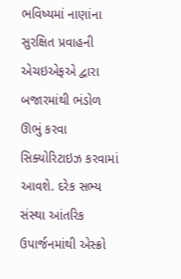ભવિષ્યમાં નાણાંના સુરક્ષિત પ્રવાહની એચઇએફએ દ્વારા બજારમાંથી ભંડોળ ઊભું કરવા સિક્યોરિટાઇઝ કરવામાં આવશે. દરેક સભ્ય સંસ્થા આંતરિક ઉપાર્જનમાંથી એસ્ક્રો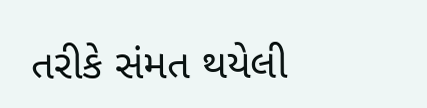તરીકે સંમત થયેલી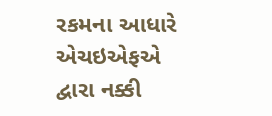રકમના આધારે એચઇએફએ દ્વારા નક્કી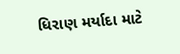ધિરાણ મર્યાદા માટે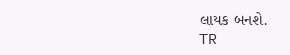લાયક બનશે.
TR